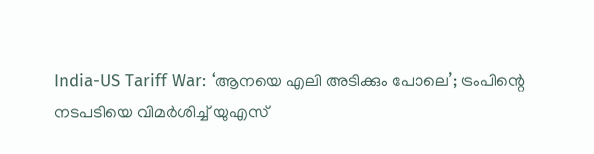India-US Tariff War: ‘ആനയെ എലി അടിക്കും പോലെ’; ട്രംപിന്റെ നടപടിയെ വിമര്‍ശിച്ച് യുഎസ്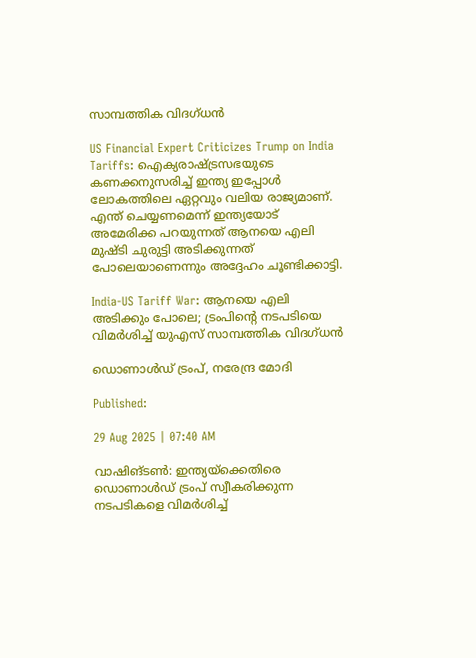സാമ്പത്തിക വിദഗ്ധന്‍

US Financial Expert Criticizes Trump on India Tariffs: ഐക്യരാഷ്ട്രസഭയുടെ കണക്കനുസരിച്ച് ഇന്ത്യ ഇപ്പോള്‍ ലോകത്തിലെ ഏറ്റവും വലിയ രാജ്യമാണ്. എന്ത് ചെയ്യണമെന്ന് ഇന്ത്യയോട് അമേരിക്ക പറയുന്നത് ആനയെ എലി മുഷ്ടി ചുരുട്ടി അടിക്കുന്നത് പോലെയാണെന്നും അദ്ദേഹം ചൂണ്ടിക്കാട്ടി.

India-US Tariff War: ആനയെ എലി അടിക്കും പോലെ; ട്രംപിന്റെ നടപടിയെ വിമര്‍ശിച്ച് യുഎസ് സാമ്പത്തിക വിദഗ്ധന്‍

ഡൊണാള്‍ഡ് ട്രംപ്, നരേന്ദ്ര മോദി

Published:

29 Aug 2025 | 07:40 AM

വാഷിങ്ടണ്‍: ഇന്ത്യയ്‌ക്കെതിരെ ഡൊണാള്‍ഡ് ട്രംപ് സ്വീകരിക്കുന്ന നടപടികളെ വിമര്‍ശിച്ച്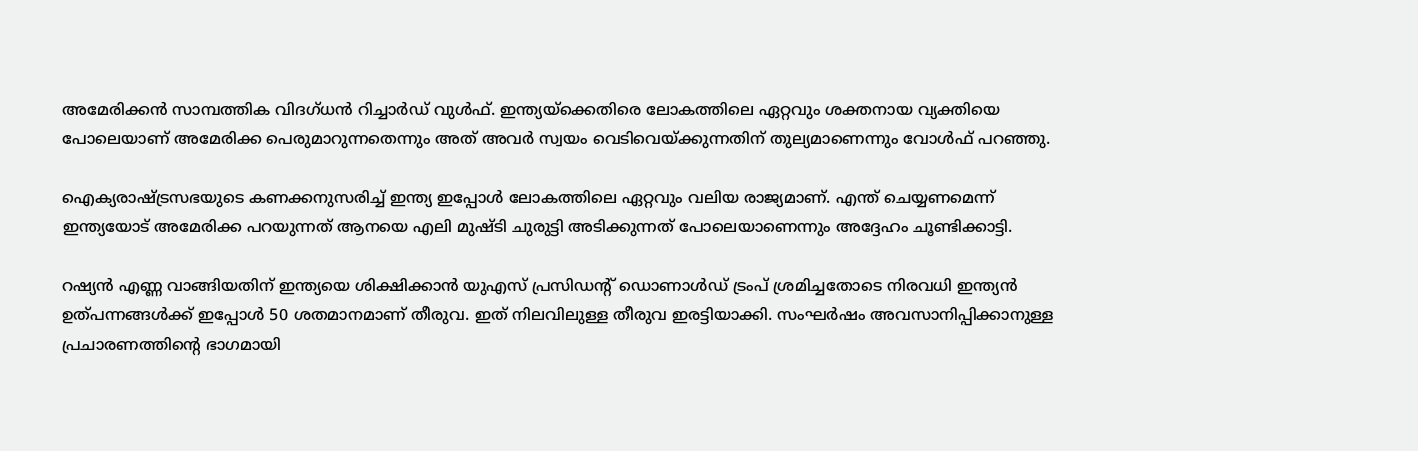അമേരിക്കന്‍ സാമ്പത്തിക വിദഗ്ധന്‍ റിച്ചാര്‍ഡ് വുള്‍ഫ്. ഇന്ത്യയ്‌ക്കെതിരെ ലോകത്തിലെ ഏറ്റവും ശക്തനായ വ്യക്തിയെ പോലെയാണ് അമേരിക്ക പെരുമാറുന്നതെന്നും അത് അവര്‍ സ്വയം വെടിവെയ്ക്കുന്നതിന് തുല്യമാണെന്നും വോള്‍ഫ്‌ പറഞ്ഞു.

ഐക്യരാഷ്ട്രസഭയുടെ കണക്കനുസരിച്ച് ഇന്ത്യ ഇപ്പോള്‍ ലോകത്തിലെ ഏറ്റവും വലിയ രാജ്യമാണ്. എന്ത് ചെയ്യണമെന്ന് ഇന്ത്യയോട് അമേരിക്ക പറയുന്നത് ആനയെ എലി മുഷ്ടി ചുരുട്ടി അടിക്കുന്നത് പോലെയാണെന്നും അദ്ദേഹം ചൂണ്ടിക്കാട്ടി.

റഷ്യന്‍ എണ്ണ വാങ്ങിയതിന് ഇന്ത്യയെ ശിക്ഷിക്കാന്‍ യുഎസ് പ്രസിഡന്റ് ഡൊണാള്‍ഡ് ട്രംപ് ശ്രമിച്ചതോടെ നിരവധി ഇന്ത്യന്‍ ഉത്പന്നങ്ങള്‍ക്ക് ഇപ്പോള്‍ 50 ശതമാനമാണ് തീരുവ. ഇത് നിലവിലുള്ള തീരുവ ഇരട്ടിയാക്കി. സംഘര്‍ഷം അവസാനിപ്പിക്കാനുള്ള പ്രചാരണത്തിന്റെ ഭാഗമായി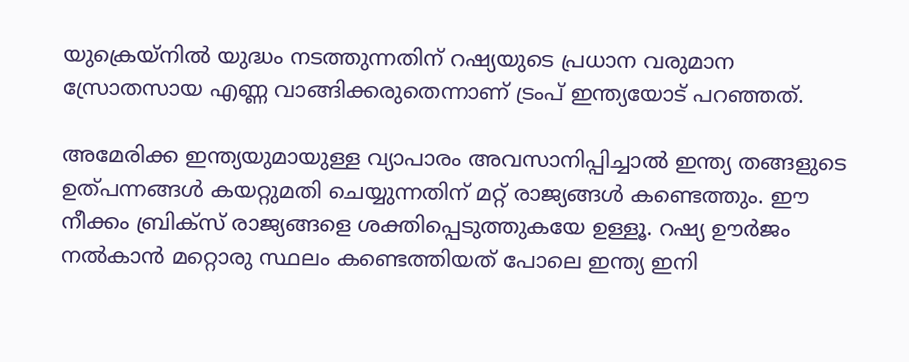യുക്രെയ്‌നില്‍ യുദ്ധം നടത്തുന്നതിന് റഷ്യയുടെ പ്രധാന വരുമാന സ്രോതസായ എണ്ണ വാങ്ങിക്കരുതെന്നാണ് ട്രംപ് ഇന്ത്യയോട് പറഞ്ഞത്.

അമേരിക്ക ഇന്ത്യയുമായുള്ള വ്യാപാരം അവസാനിപ്പിച്ചാല്‍ ഇന്ത്യ തങ്ങളുടെ ഉത്പന്നങ്ങള്‍ കയറ്റുമതി ചെയ്യുന്നതിന് മറ്റ് രാജ്യങ്ങള്‍ കണ്ടെത്തും. ഈ നീക്കം ബ്രിക്‌സ് രാജ്യങ്ങളെ ശക്തിപ്പെടുത്തുകയേ ഉള്ളൂ. റഷ്യ ഊര്‍ജം നല്‍കാന്‍ മറ്റൊരു സ്ഥലം കണ്ടെത്തിയത് പോലെ ഇന്ത്യ ഇനി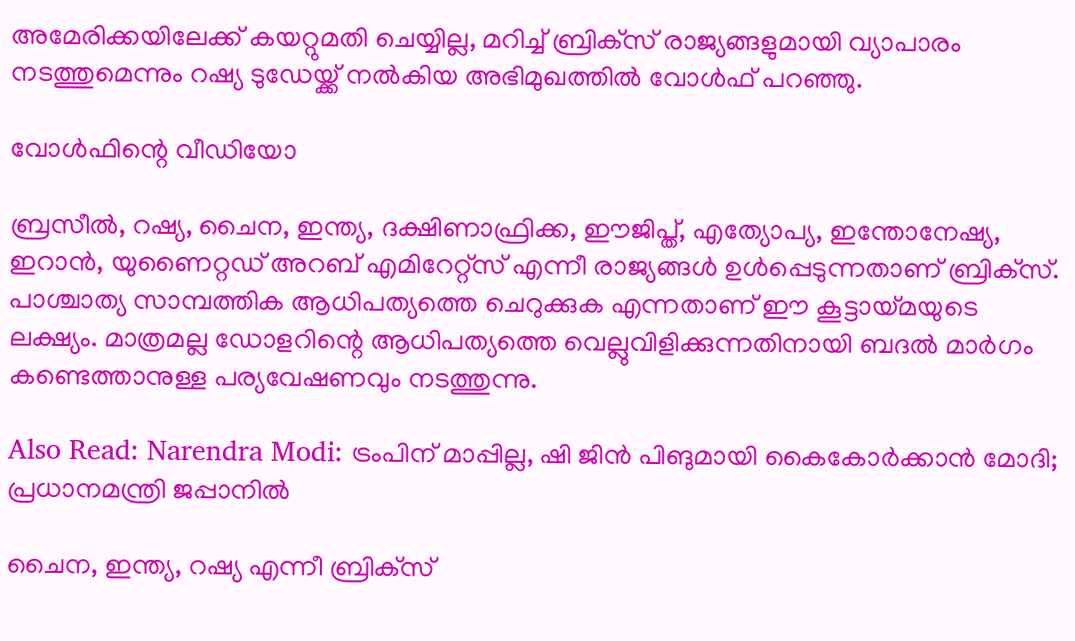അമേരിക്കയിലേക്ക് കയറ്റുമതി ചെയ്യില്ല, മറിച്ച് ബ്രിക്‌സ് രാജ്യങ്ങളുമായി വ്യാപാരം നടത്തുമെന്നും റഷ്യ ടുഡേയ്ക്ക് നല്‍കിയ അഭിമുഖത്തില്‍ വോള്‍ഫ്‌ പറഞ്ഞു.

വോള്‍ഫിന്റെ വീഡിയോ

ബ്രസീല്‍, റഷ്യ, ചൈന, ഇന്ത്യ, ദക്ഷിണാഫ്രിക്ക, ഈജിപ്ത്, എത്യോപ്യ, ഇന്തോനേഷ്യ, ഇറാന്‍, യുണൈറ്റഡ് അറബ് എമിറേറ്റ്‌സ് എന്നീ രാജ്യങ്ങള്‍ ഉള്‍പ്പെടുന്നതാണ് ബ്രിക്‌സ്. പാശ്ചാത്യ സാമ്പത്തിക ആധിപത്യത്തെ ചെറുക്കുക എന്നതാണ് ഈ കൂട്ടായ്മയുടെ ലക്ഷ്യം. മാത്രമല്ല ഡോളറിന്റെ ആധിപത്യത്തെ വെല്ലുവിളിക്കുന്നതിനായി ബദല്‍ മാര്‍ഗം കണ്ടെത്താനുള്ള പര്യവേഷണവും നടത്തുന്നു.

Also Read: Narendra Modi: ട്രംപിന് മാപ്പില്ല, ഷി ജിന്‍ പിങുമായി കൈകോര്‍ക്കാന്‍ മോദി; പ്രധാനമന്ത്രി ജപ്പാനില്‍

ചൈന, ഇന്ത്യ, റഷ്യ എന്നീ ബ്രിക്‌സ്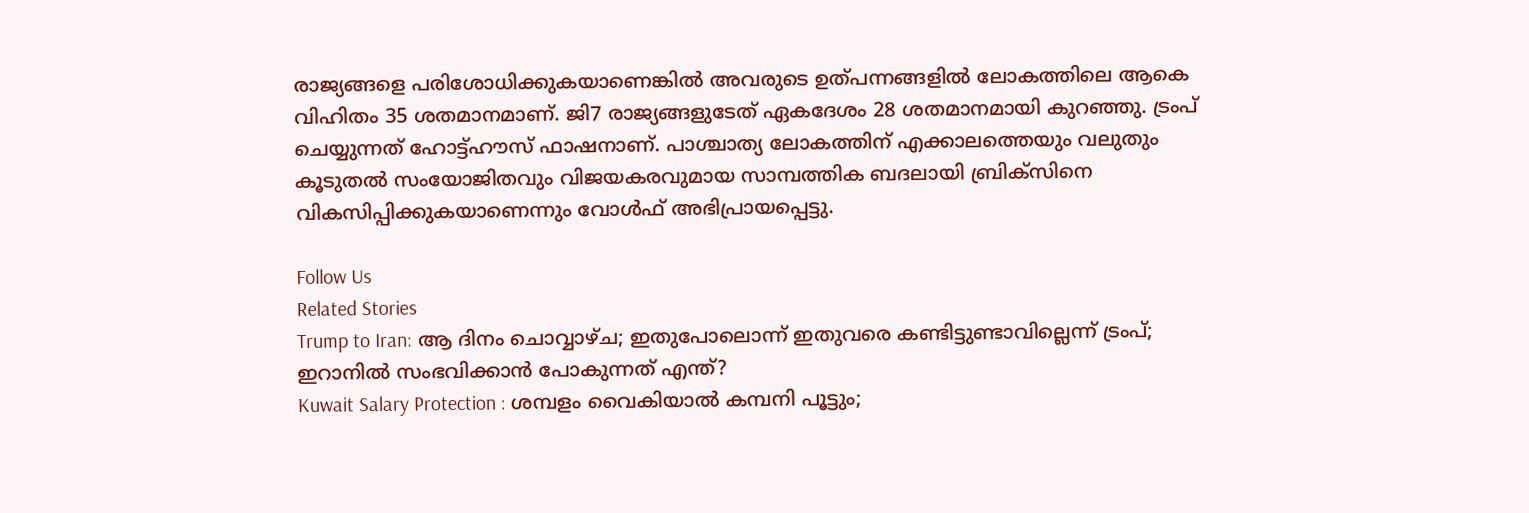രാജ്യങ്ങളെ പരിശോധിക്കുകയാണെങ്കില്‍ അവരുടെ ഉത്പന്നങ്ങളില്‍ ലോകത്തിലെ ആകെ വിഹിതം 35 ശതമാനമാണ്. ജി7 രാജ്യങ്ങളുടേത് ഏകദേശം 28 ശതമാനമായി കുറഞ്ഞു. ട്രംപ് ചെയ്യുന്നത് ഹോട്ട്ഹൗസ് ഫാഷനാണ്. പാശ്ചാത്യ ലോകത്തിന് എക്കാലത്തെയും വലുതും കൂടുതല്‍ സംയോജിതവും വിജയകരവുമായ സാമ്പത്തിക ബദലായി ബ്രിക്‌സിനെ വികസിപ്പിക്കുകയാണെന്നും വോള്‍ഫ്‌ അഭിപ്രായപ്പെട്ടു.

Follow Us
Related Stories
Trump to Iran: ആ ദിനം ചൊവ്വാഴ്ച; ഇതുപോലൊന്ന് ഇതുവരെ കണ്ടിട്ടുണ്ടാവില്ലെന്ന് ട്രംപ്; ഇറാനില്‍ സംഭവിക്കാന്‍ പോകുന്നത് എന്ത്?
Kuwait Salary Protection : ശമ്പളം വൈകിയാൽ കമ്പനി പൂട്ടും;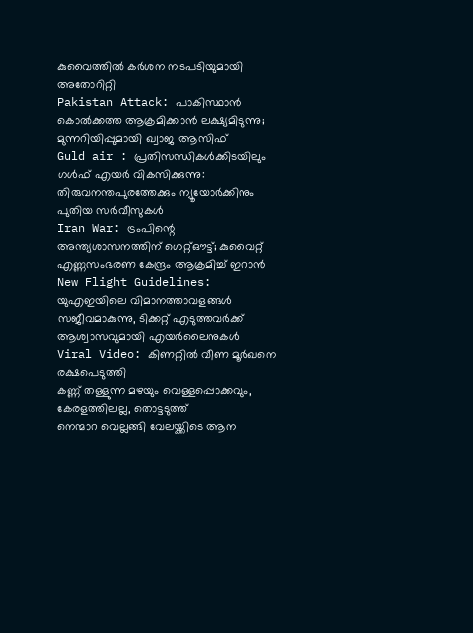കുവൈത്തിൽ കർശന നടപടിയുമായി അതോറിറ്റി
Pakistan Attack: പാകിസ്ഥാന്‍ കൊല്‍ക്കത്ത ആക്രമിക്കാന്‍ ലക്ഷ്യമിടുന്നു; മുന്നറിയിപ്പുമായി ഖ്വാജ ആസിഫ്‌
Guld air : പ്രതിസന്ധികൾക്കിടയിലും ഗൾഫ് എയർ വികസിക്കുന്നു: തിരുവനന്തപുരത്തേക്കും ന്യൂയോർക്കിനും പുതിയ സർവീസുകൾ
Iran War: ട്രംപിന്റെ അന്ത്യശാസനത്തിന് ഗെറ്റ്ഔട്ട്; കുവൈറ്റ് എണ്ണസംഭരണ കേന്ദ്രം ആക്രമിച്ച് ഇറാന്‍
New Flight Guidelines: യുഎഇയിലെ വിമാനത്താവളങ്ങൾ സജീവമാകുന്നു, ടിക്കറ്റ് എടുത്തവർക്ക് ആശ്വാസവുമായി എയർലൈനുകൾ
Viral Video: കിണറ്റിൽ വീണ മൂർഖനെ രക്ഷപെടുത്തി
കണ്ണ് തള്ളുന്ന മഴയും വെള്ളപ്പൊക്കവും, കേരളത്തിലല്ല, തൊട്ടടുത്ത്
നെന്മാറ വെല്ലങ്ങി വേലയ്ക്കിടെ ആന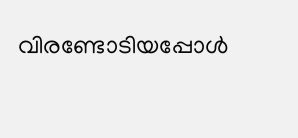വിരണ്ടോടിയപ്പോൾ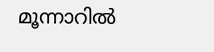മൂന്നാറിൽ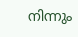നിന്നും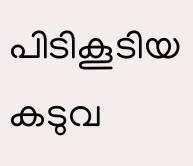പിടികൂടിയ കടുവ